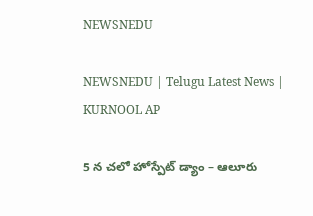NEWSNEDU

NEWSNEDU | Telugu Latest News | KURNOOL AP

5 న చలో హోస్పేట్ డ్యాం – ఆలూరు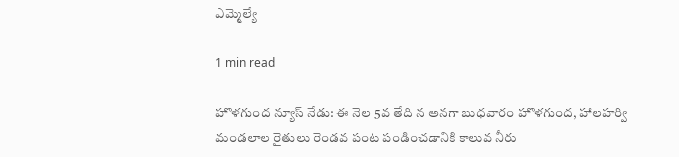ఎమ్మెల్యే

1 min read

హొళగుంద న్యూస్ నేడు: ఈ నెల 5వ తేది న అనగా బుధవారం హొళగుంద, హాలహర్వి మండలాల రైతులు రెండవ పంట పండించడానికి కాలువ నీరు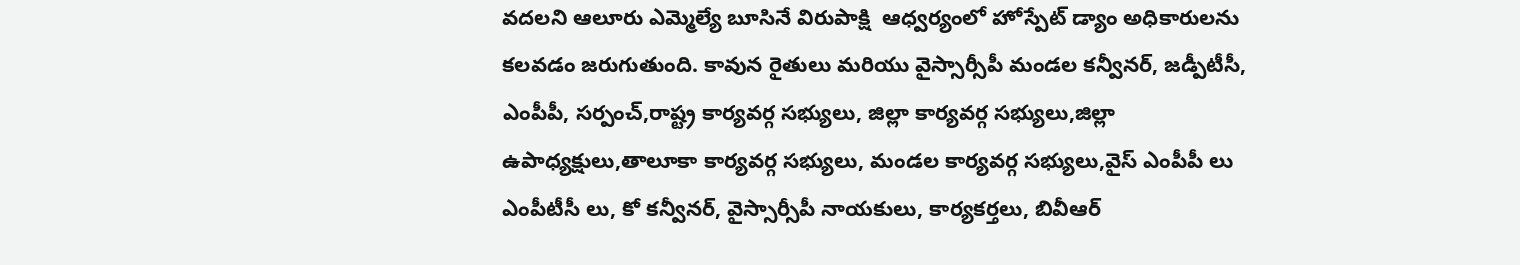వదలని ఆలూరు ఎమ్మెల్యే బూసినే విరుపాక్షి  ఆధ్వర్యంలో హోస్పేట్ డ్యాం అధికారులను కలవడం జరుగుతుంది. కావున రైతులు మరియు వైస్సార్సీపీ మండల కన్వీనర్, జడ్పీటీసీ, ఎంపీపీ, సర్పంచ్,రాష్ట్ర కార్యవర్గ సభ్యులు, జిల్లా కార్యవర్గ సభ్యులు,జిల్లా ఉపాధ్యక్షులు,తాలూకా కార్యవర్గ సభ్యులు, మండల కార్యవర్గ సభ్యులు,వైస్ ఎంపీపీ లు ఎంపీటీసీ లు, కో కన్వీనర్, వైస్సార్సీపీ నాయకులు, కార్యకర్తలు, బివీఆర్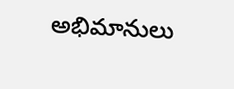అభిమానులు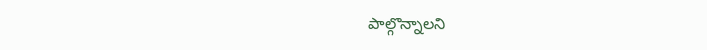పాల్గొన్నాలని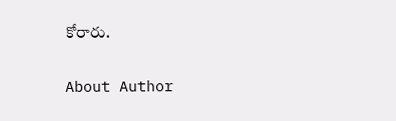కోరారు.

About Author